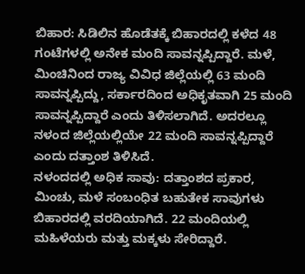ಬಿಹಾರ: ಸಿಡಿಲಿನ ಹೊಡೆತಕ್ಕೆ ಬಿಹಾರದಲ್ಲಿ ಕಳೆದ 48 ಗಂಟೆಗಳಲ್ಲಿ ಅನೇಕ ಮಂದಿ ಸಾವನ್ನಪ್ಪಿದ್ದಾರೆ. ಮಳೆ, ಮಿಂಚಿನಿಂದ ರಾಜ್ಯ ವಿವಿಧ ಜಿಲ್ಲೆಯಲ್ಲಿ 63 ಮಂದಿ ಸಾವನ್ನಪ್ಪಿದ್ದು, ಸರ್ಕಾರದಿಂದ ಅಧಿಕೃತವಾಗಿ 25 ಮಂದಿ ಸಾವನ್ನಪ್ಪಿದ್ದಾರೆ ಎಂದು ತಿಳಿಸಲಾಗಿದೆ. ಅದರಲ್ಲೂ ನಳಂದ ಜಿಲ್ಲೆಯಲ್ಲಿಯೇ 22 ಮಂದಿ ಸಾವನ್ನಪ್ಪಿದ್ದಾರೆ ಎಂದು ದತ್ತಾಂಶ ತಿಳಿಸಿದೆ.
ನಳಂದದಲ್ಲಿ ಅಧಿಕ ಸಾವು: ದತ್ತಾಂಶದ ಪ್ರಕಾರ, ಮಿಂಚು, ಮಳೆ ಸಂಬಂಧಿತ ಬಹುತೇಕ ಸಾವುಗಳು ಬಿಹಾರದಲ್ಲಿ ವರದಿಯಾಗಿದೆ. 22 ಮಂದಿಯಲ್ಲಿ ಮಹಿಳೆಯರು ಮತ್ತು ಮಕ್ಕಳು ಸೇರಿದ್ದಾರೆ.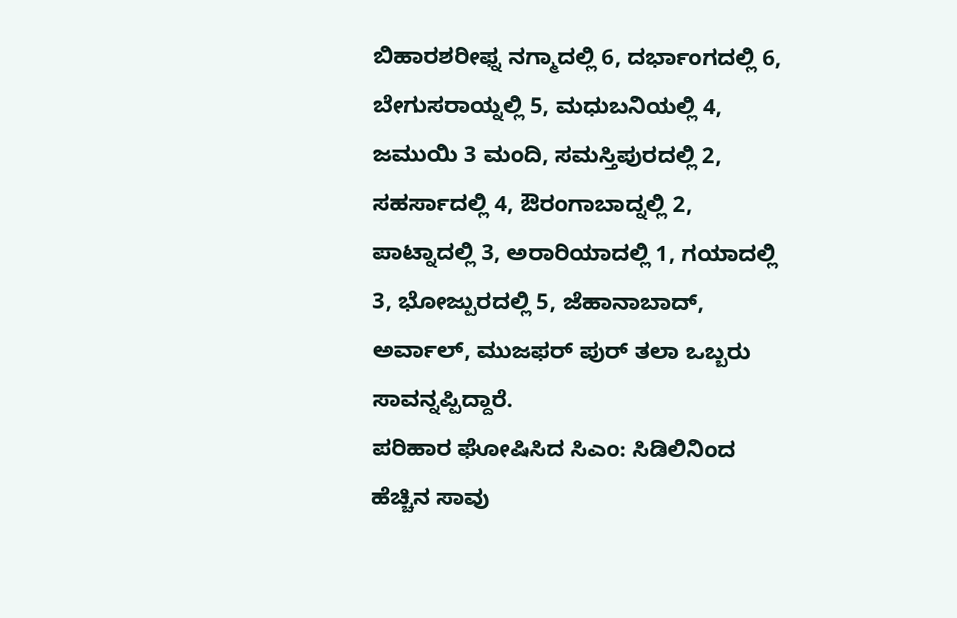ಬಿಹಾರಶರೀಫ್ನ ನಗ್ಮಾದಲ್ಲಿ 6, ದರ್ಭಾಂಗದಲ್ಲಿ 6, ಬೇಗುಸರಾಯ್ನಲ್ಲಿ 5, ಮಧುಬನಿಯಲ್ಲಿ 4, ಜಮುಯಿ 3 ಮಂದಿ, ಸಮಸ್ತಿಪುರದಲ್ಲಿ 2, ಸಹರ್ಸಾದಲ್ಲಿ 4, ಔರಂಗಾಬಾದ್ನಲ್ಲಿ 2, ಪಾಟ್ನಾದಲ್ಲಿ 3, ಅರಾರಿಯಾದಲ್ಲಿ 1, ಗಯಾದಲ್ಲಿ 3, ಭೋಜ್ಪುರದಲ್ಲಿ 5, ಜೆಹಾನಾಬಾದ್, ಅರ್ವಾಲ್, ಮುಜಫರ್ ಪುರ್ ತಲಾ ಒಬ್ಬರು ಸಾವನ್ನಪ್ಪಿದ್ದಾರೆ.
ಪರಿಹಾರ ಘೋಷಿಸಿದ ಸಿಎಂ: ಸಿಡಿಲಿನಿಂದ ಹೆಚ್ಚಿನ ಸಾವು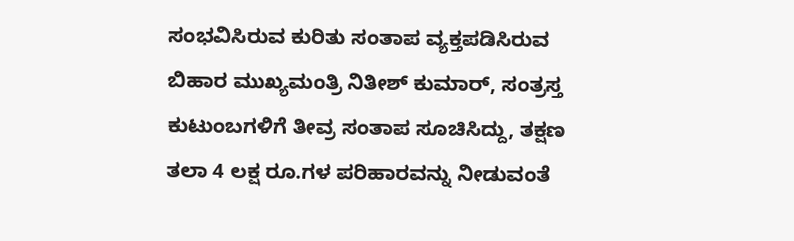ಸಂಭವಿಸಿರುವ ಕುರಿತು ಸಂತಾಪ ವ್ಯಕ್ತಪಡಿಸಿರುವ ಬಿಹಾರ ಮುಖ್ಯಮಂತ್ರಿ ನಿತೀಶ್ ಕುಮಾರ್, ಸಂತ್ರಸ್ತ ಕುಟುಂಬಗಳಿಗೆ ತೀವ್ರ ಸಂತಾಪ ಸೂಚಿಸಿದ್ದು, ತಕ್ಷಣ ತಲಾ 4 ಲಕ್ಷ ರೂ.ಗಳ ಪರಿಹಾರವನ್ನು ನೀಡುವಂತೆ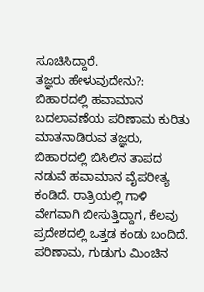ಸೂಚಿಸಿದ್ದಾರೆ.
ತಜ್ಞರು ಹೇಳುವುದೇನು?: ಬಿಹಾರದಲ್ಲಿ ಹವಾಮಾನ ಬದಲಾವಣೆಯ ಪರಿಣಾಮ ಕುರಿತು ಮಾತನಾಡಿರುವ ತಜ್ಞರು, ಬಿಹಾರದಲ್ಲಿ ಬಿಸಿಲಿನ ತಾಪದ ನಡುವೆ ಹವಾಮಾನ ವೈಪರೀತ್ಯ ಕಂಡಿದೆ. ರಾತ್ರಿಯಲ್ಲಿ ಗಾಳಿ ವೇಗವಾಗಿ ಬೀಸುತ್ತಿದ್ದಾಗ, ಕೆಲವು ಪ್ರದೇಶದಲ್ಲಿ ಒತ್ತಡ ಕಂಡು ಬಂದಿದೆ. ಪರಿಣಾಮ, ಗುಡುಗು ಮಿಂಚಿನ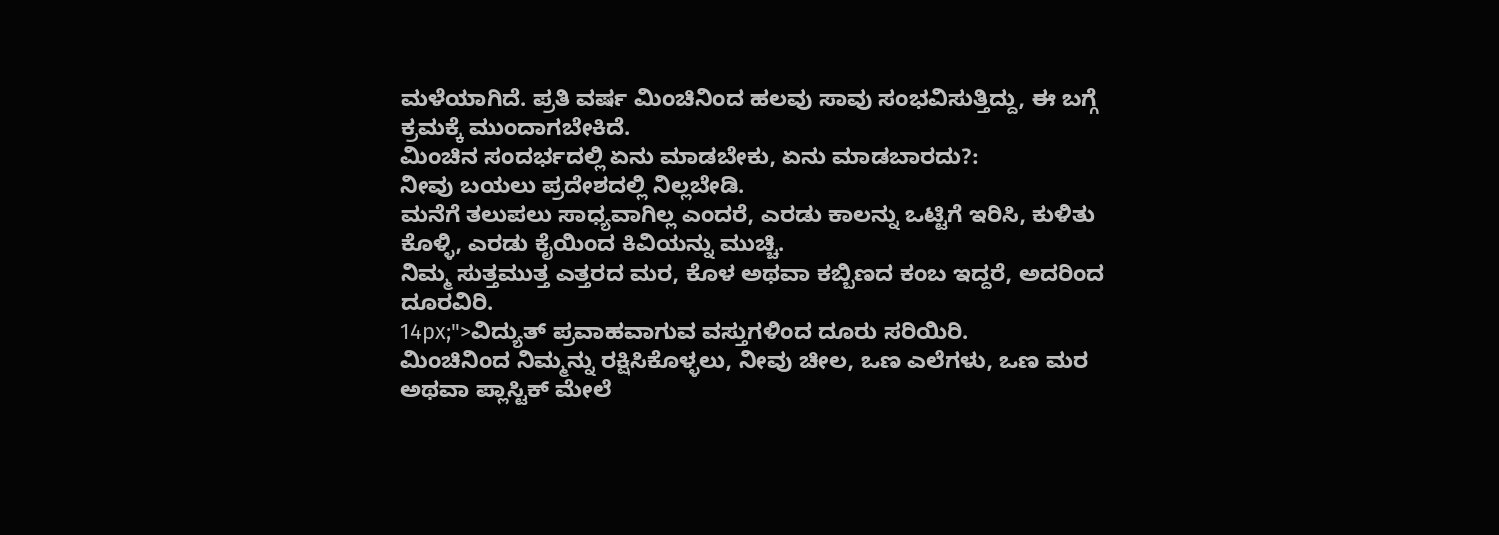ಮಳೆಯಾಗಿದೆ. ಪ್ರತಿ ವರ್ಷ ಮಿಂಚಿನಿಂದ ಹಲವು ಸಾವು ಸಂಭವಿಸುತ್ತಿದ್ದು, ಈ ಬಗ್ಗೆ ಕ್ರಮಕ್ಕೆ ಮುಂದಾಗಬೇಕಿದೆ.
ಮಿಂಚಿನ ಸಂದರ್ಭದಲ್ಲಿ ಏನು ಮಾಡಬೇಕು, ಏನು ಮಾಡಬಾರದು?:
ನೀವು ಬಯಲು ಪ್ರದೇಶದಲ್ಲಿ ನಿಲ್ಲಬೇಡಿ.
ಮನೆಗೆ ತಲುಪಲು ಸಾಧ್ಯವಾಗಿಲ್ಲ ಎಂದರೆ, ಎರಡು ಕಾಲನ್ನು ಒಟ್ಟಿಗೆ ಇರಿಸಿ, ಕುಳಿತು ಕೊಳ್ಳಿ, ಎರಡು ಕೈಯಿಂದ ಕಿವಿಯನ್ನು ಮುಚ್ಚಿ.
ನಿಮ್ಮ ಸುತ್ತಮುತ್ತ ಎತ್ತರದ ಮರ, ಕೊಳ ಅಥವಾ ಕಬ್ಬಿಣದ ಕಂಬ ಇದ್ದರೆ, ಅದರಿಂದ ದೂರವಿರಿ.
14px;">ವಿದ್ಯುತ್ ಪ್ರವಾಹವಾಗುವ ವಸ್ತುಗಳಿಂದ ದೂರು ಸರಿಯಿರಿ.
ಮಿಂಚಿನಿಂದ ನಿಮ್ಮನ್ನು ರಕ್ಷಿಸಿಕೊಳ್ಳಲು, ನೀವು ಚೀಲ, ಒಣ ಎಲೆಗಳು, ಒಣ ಮರ ಅಥವಾ ಪ್ಲಾಸ್ಟಿಕ್ ಮೇಲೆ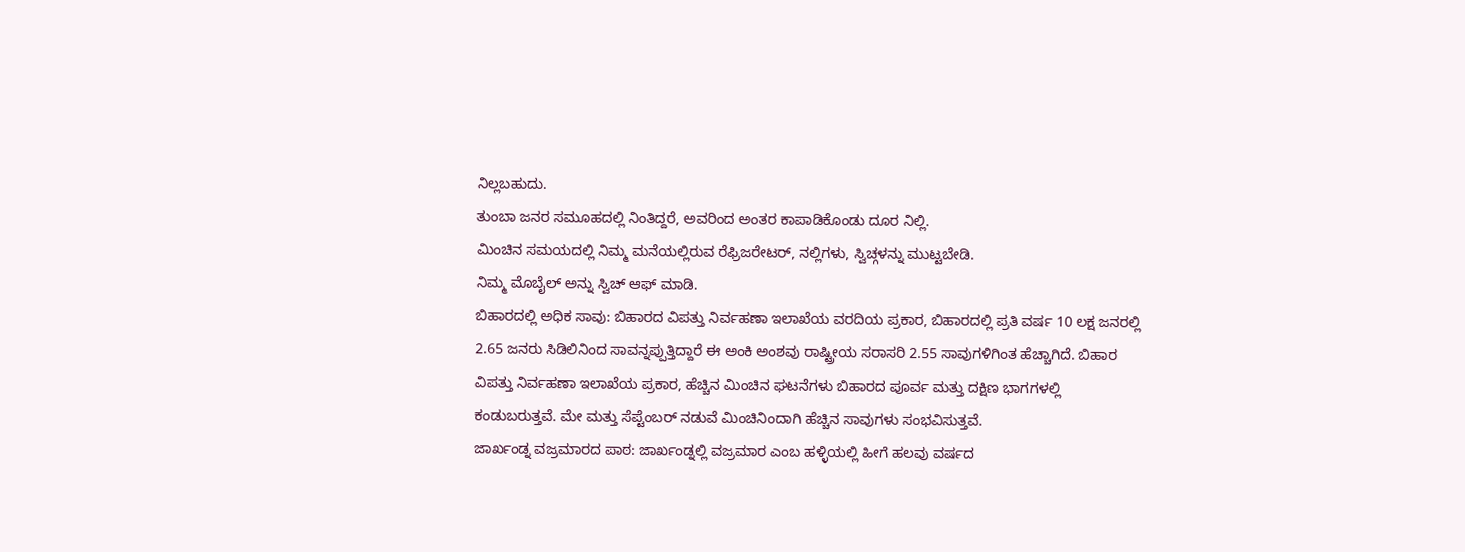ನಿಲ್ಲಬಹುದು.
ತುಂಬಾ ಜನರ ಸಮೂಹದಲ್ಲಿ ನಿಂತಿದ್ದರೆ, ಅವರಿಂದ ಅಂತರ ಕಾಪಾಡಿಕೊಂಡು ದೂರ ನಿಲ್ಲಿ.
ಮಿಂಚಿನ ಸಮಯದಲ್ಲಿ ನಿಮ್ಮ ಮನೆಯಲ್ಲಿರುವ ರೆಫ್ರಿಜರೇಟರ್, ನಲ್ಲಿಗಳು, ಸ್ವಿಚ್ಗಳನ್ನು ಮುಟ್ಟಬೇಡಿ.
ನಿಮ್ಮ ಮೊಬೈಲ್ ಅನ್ನು ಸ್ವಿಚ್ ಆಫ್ ಮಾಡಿ.
ಬಿಹಾರದಲ್ಲಿ ಅಧಿಕ ಸಾವು: ಬಿಹಾರದ ವಿಪತ್ತು ನಿರ್ವಹಣಾ ಇಲಾಖೆಯ ವರದಿಯ ಪ್ರಕಾರ, ಬಿಹಾರದಲ್ಲಿ ಪ್ರತಿ ವರ್ಷ 10 ಲಕ್ಷ ಜನರಲ್ಲಿ 2.65 ಜನರು ಸಿಡಿಲಿನಿಂದ ಸಾವನ್ನಪ್ಪುತ್ತಿದ್ದಾರೆ ಈ ಅಂಕಿ ಅಂಶವು ರಾಷ್ಟ್ರೀಯ ಸರಾಸರಿ 2.55 ಸಾವುಗಳಿಗಿಂತ ಹೆಚ್ಚಾಗಿದೆ. ಬಿಹಾರ ವಿಪತ್ತು ನಿರ್ವಹಣಾ ಇಲಾಖೆಯ ಪ್ರಕಾರ, ಹೆಚ್ಚಿನ ಮಿಂಚಿನ ಘಟನೆಗಳು ಬಿಹಾರದ ಪೂರ್ವ ಮತ್ತು ದಕ್ಷಿಣ ಭಾಗಗಳಲ್ಲಿ ಕಂಡುಬರುತ್ತವೆ. ಮೇ ಮತ್ತು ಸೆಪ್ಟೆಂಬರ್ ನಡುವೆ ಮಿಂಚಿನಿಂದಾಗಿ ಹೆಚ್ಚಿನ ಸಾವುಗಳು ಸಂಭವಿಸುತ್ತವೆ.
ಜಾರ್ಖಂಡ್ನ ವಜ್ರಮಾರದ ಪಾಠ: ಜಾರ್ಖಂಡ್ನಲ್ಲಿ ವಜ್ರಮಾರ ಎಂಬ ಹಳ್ಳಿಯಲ್ಲಿ ಹೀಗೆ ಹಲವು ವರ್ಷದ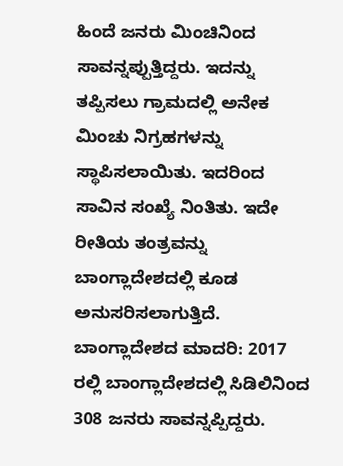ಹಿಂದೆ ಜನರು ಮಿಂಚಿನಿಂದ ಸಾವನ್ನಪ್ಪುತ್ತಿದ್ದರು. ಇದನ್ನು ತಪ್ಪಿಸಲು ಗ್ರಾಮದಲ್ಲಿ ಅನೇಕ ಮಿಂಚು ನಿಗ್ರಹಗಳನ್ನು ಸ್ಥಾಪಿಸಲಾಯಿತು. ಇದರಿಂದ ಸಾವಿನ ಸಂಖ್ಯೆ ನಿಂತಿತು. ಇದೇ ರೀತಿಯ ತಂತ್ರವನ್ನು ಬಾಂಗ್ಲಾದೇಶದಲ್ಲಿ ಕೂಡ ಅನುಸರಿಸಲಾಗುತ್ತಿದೆ.
ಬಾಂಗ್ಲಾದೇಶದ ಮಾದರಿ: 2017 ರಲ್ಲಿ ಬಾಂಗ್ಲಾದೇಶದಲ್ಲಿ ಸಿಡಿಲಿನಿಂದ 308 ಜನರು ಸಾವನ್ನಪ್ಪಿದ್ದರು.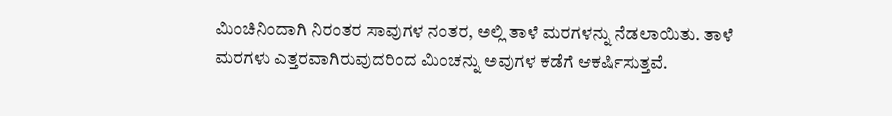ಮಿಂಚಿನಿಂದಾಗಿ ನಿರಂತರ ಸಾವುಗಳ ನಂತರ, ಅಲ್ಲಿ ತಾಳೆ ಮರಗಳನ್ನು ನೆಡಲಾಯಿತು. ತಾಳೆ ಮರಗಳು ಎತ್ತರವಾಗಿರುವುದರಿಂದ ಮಿಂಚನ್ನು ಅವುಗಳ ಕಡೆಗೆ ಆಕರ್ಷಿಸುತ್ತವೆ.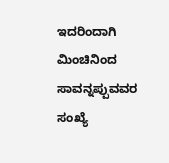ಇದರಿಂದಾಗಿ ಮಿಂಚಿನಿಂದ ಸಾವನ್ನಪ್ಪುವವರ ಸಂಖ್ಯೆ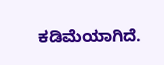ಕಡಿಮೆಯಾಗಿದೆ.